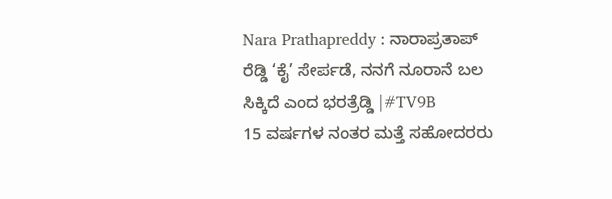Nara Prathapreddy : ನಾರಾಪ್ರತಾಪ್ ರೆಡ್ಡಿ ‘ಕೈ’ ಸೇರ್ಪಡೆ, ನನಗೆ ನೂರಾನೆ ಬಲ ಸಿಕ್ಕಿದೆ ಎಂದ ಭರತ್ರೆಡ್ಡಿ |#TV9B
15 ವರ್ಷಗಳ ನಂತರ ಮತ್ತೆ ಸಹೋದರರು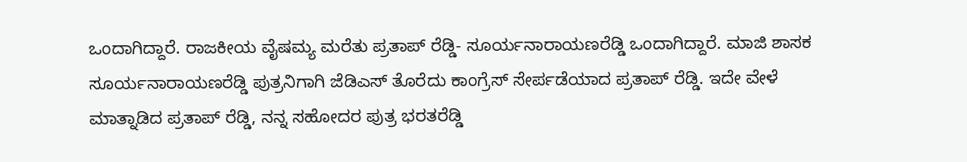ಒಂದಾಗಿದ್ದಾರೆ. ರಾಜಕೀಯ ವೈಷಮ್ಯ ಮರೆತು ಪ್ರತಾಪ್ ರೆಡ್ಡಿ- ಸೂರ್ಯನಾರಾಯಣರೆಡ್ಡಿ ಒಂದಾಗಿದ್ದಾರೆ. ಮಾಜಿ ಶಾಸಕ ಸೂರ್ಯನಾರಾಯಣರೆಡ್ಡಿ ಪುತ್ರನಿಗಾಗಿ ಜೆಡಿಎಸ್ ತೊರೆದು ಕಾಂಗ್ರೆಸ್ ಸೇರ್ಪಡೆಯಾದ ಪ್ರತಾಪ್ ರೆಡ್ಡಿ. ಇದೇ ವೇಳೆ ಮಾತ್ನಾಡಿದ ಪ್ರತಾಪ್ ರೆಡ್ಡಿ, ನನ್ನ ಸಹೋದರ ಪುತ್ರ ಭರತರೆಡ್ಡಿ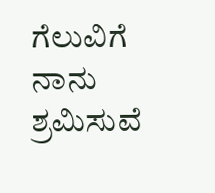ಗೆಲುವಿಗೆ ನಾನು ಶ್ರಮಿಸುವೆ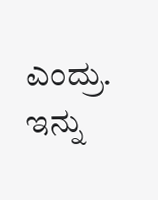ಎಂದ್ರು. ಇನ್ನು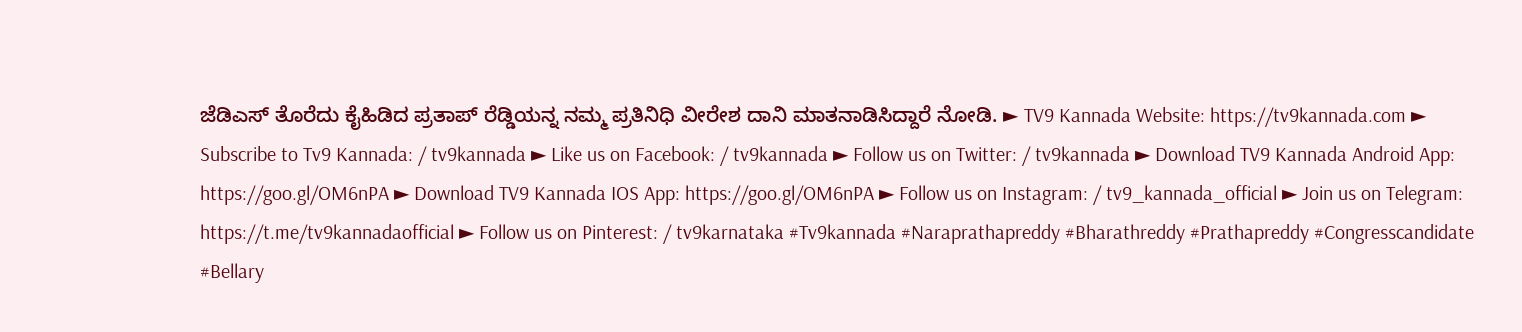ಜೆಡಿಎಸ್ ತೊರೆದು ಕೈಹಿಡಿದ ಪ್ರತಾಪ್ ರೆಡ್ಡಿಯನ್ನ ನಮ್ಮ ಪ್ರತಿನಿಧಿ ವೀರೇಶ ದಾನಿ ಮಾತನಾಡಿಸಿದ್ದಾರೆ ನೋಡಿ. ► TV9 Kannada Website: https://tv9kannada.com ► Subscribe to Tv9 Kannada: / tv9kannada ► Like us on Facebook: / tv9kannada ► Follow us on Twitter: / tv9kannada ► Download TV9 Kannada Android App: https://goo.gl/OM6nPA ► Download TV9 Kannada IOS App: https://goo.gl/OM6nPA ► Follow us on Instagram: / tv9_kannada_official ► Join us on Telegram: https://t.me/tv9kannadaofficial ► Follow us on Pinterest: / tv9karnataka #Tv9kannada #Naraprathapreddy #Bharathreddy #Prathapreddy #Congresscandidate #Bellary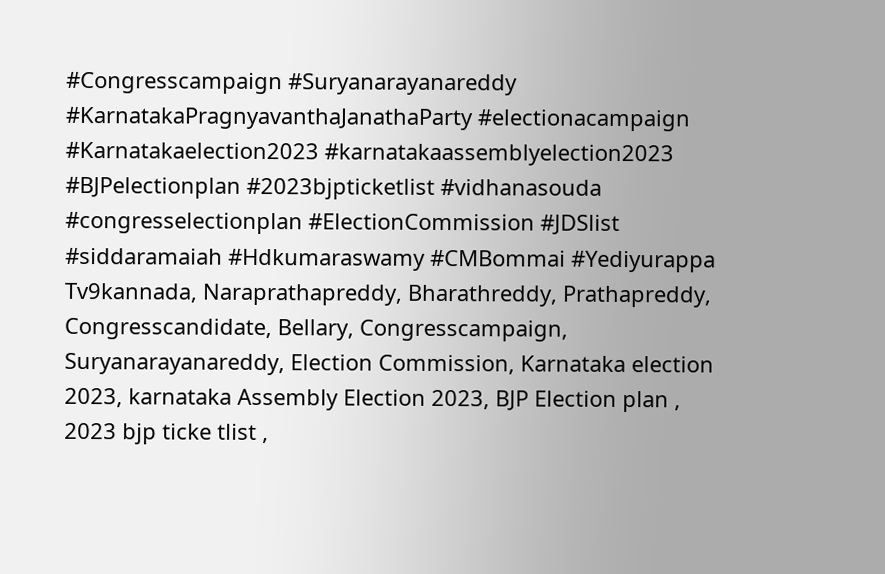#Congresscampaign #Suryanarayanareddy #KarnatakaPragnyavanthaJanathaParty #electionacampaign #Karnatakaelection2023 #karnatakaassemblyelection2023 #BJPelectionplan #2023bjpticketlist #vidhanasouda #congresselectionplan #ElectionCommission #JDSlist #siddaramaiah #Hdkumaraswamy #CMBommai #Yediyurappa Tv9kannada, Naraprathapreddy, Bharathreddy, Prathapreddy, Congresscandidate, Bellary, Congresscampaign, Suryanarayanareddy, Election Commission, Karnataka election 2023, karnataka Assembly Election 2023, BJP Election plan , 2023 bjp ticke tlist ,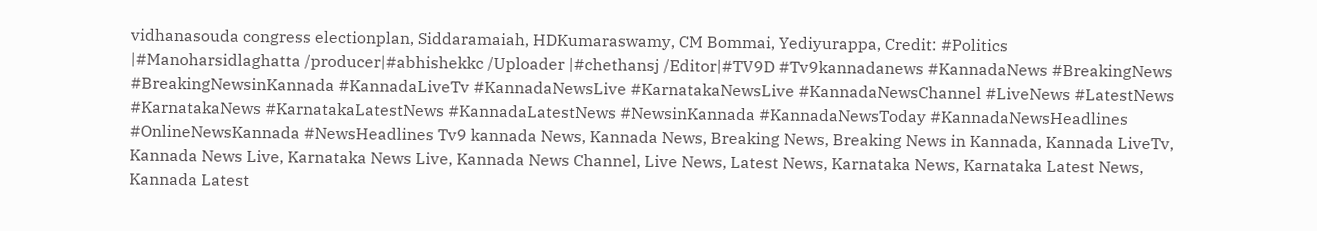vidhanasouda congress electionplan, Siddaramaiah, HDKumaraswamy, CM Bommai, Yediyurappa, Credit: #Politics |#Manoharsidlaghatta /producer|#abhishekkc /Uploader |#chethansj /Editor|#TV9D #Tv9kannadanews #KannadaNews #BreakingNews #BreakingNewsinKannada #KannadaLiveTv #KannadaNewsLive #KarnatakaNewsLive #KannadaNewsChannel #LiveNews #LatestNews #KarnatakaNews #KarnatakaLatestNews #KannadaLatestNews #NewsinKannada #KannadaNewsToday #KannadaNewsHeadlines #OnlineNewsKannada #NewsHeadlines Tv9 kannada News, Kannada News, Breaking News, Breaking News in Kannada, Kannada LiveTv, Kannada News Live, Karnataka News Live, Kannada News Channel, Live News, Latest News, Karnataka News, Karnataka Latest News, Kannada Latest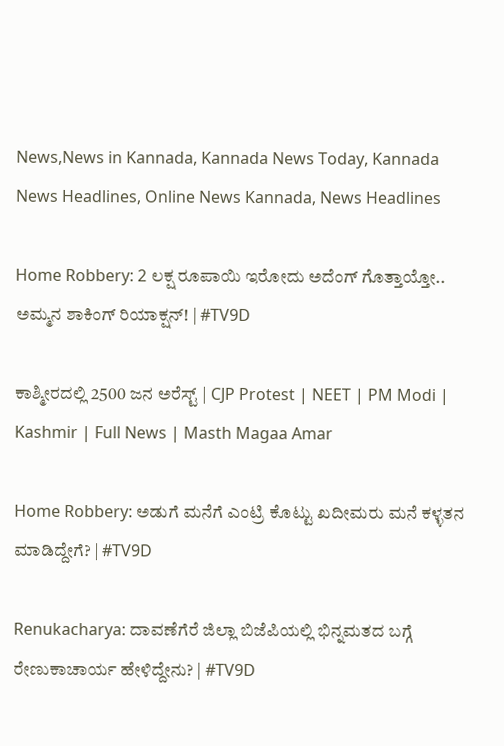News,News in Kannada, Kannada News Today, Kannada News Headlines, Online News Kannada, News Headlines

Home Robbery: 2 ಲಕ್ಷ ರೂಪಾಯಿ ಇರೋದು ಅದೆಂಗ್ ಗೊತ್ತಾಯ್ತೋ.. ಅಮ್ಮನ ಶಾಕಿಂಗ್ ರಿಯಾಕ್ಷನ್! | #TV9D

ಕಾಶ್ಮೀರದಲ್ಲಿ 2500 ಜನ ಅರೆಸ್ಟ್ | CJP Protest | NEET | PM Modi | Kashmir | Full News | Masth Magaa Amar

Home Robbery: ಅಡುಗೆ ಮನೆಗೆ ಎಂಟ್ರಿ ಕೊಟ್ಟು ಖದೀಮರು ಮನೆ ಕಳ್ಳತನ ಮಾಡಿದ್ದೇಗೆ? | #TV9D

Renukacharya: ದಾವಣೆಗೆರೆ ಜಿಲ್ಲಾ ಬಿಜೆಪಿಯಲ್ಲಿ ಭಿನ್ನಮತದ ಬಗ್ಗೆ ರೇಣುಕಾಚಾರ್ಯ ಹೇಳಿದ್ದೇನು? | #TV9D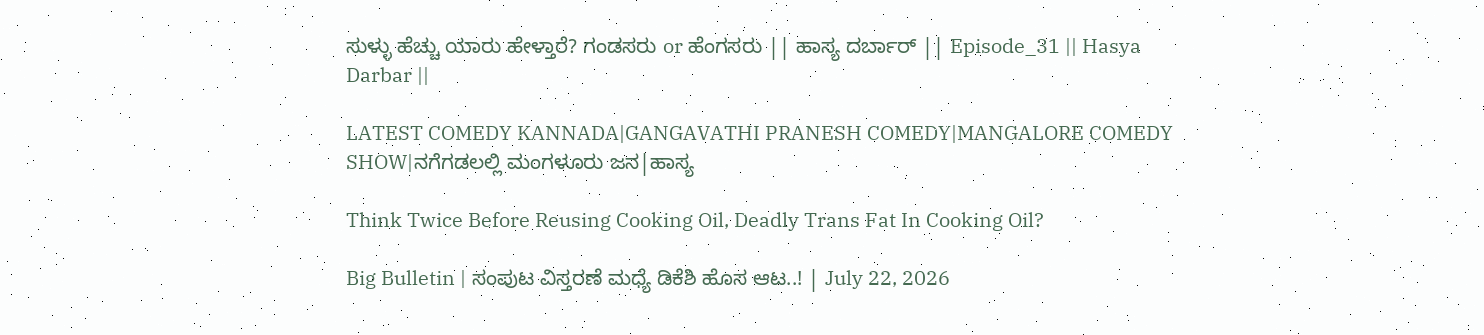ಸುಳ್ಳು ಹೆಚ್ಚು ಯಾರು ಹೇಳ್ತಾರೆ? ಗಂಡಸರು or ಹೆಂಗಸರು || ಹಾಸ್ಯ ದರ್ಬಾರ್ || Episode_31 || Hasya Darbar ||

LATEST COMEDY KANNADA|GANGAVATHI PRANESH COMEDY|MANGALORE COMEDY SHOW|ನಗೆಗಡಲಲ್ಲಿ ಮಂಗಳೂರು ಜನ|ಹಾಸ್ಯ

Think Twice Before Reusing Cooking Oil, Deadly Trans Fat In Cooking Oil?

Big Bulletin | ಸಂಪುಟ ವಿಸ್ತರಣೆ ಮಧ್ಯೆ ಡಿಕೆಶಿ ಹೊಸ ಆಟ..! | July 22, 2026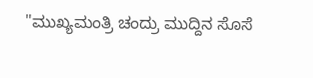"ಮುಖ್ಯಮಂತ್ರಿ ಚಂದ್ರು ಮುದ್ದಿನ ಸೊಸೆ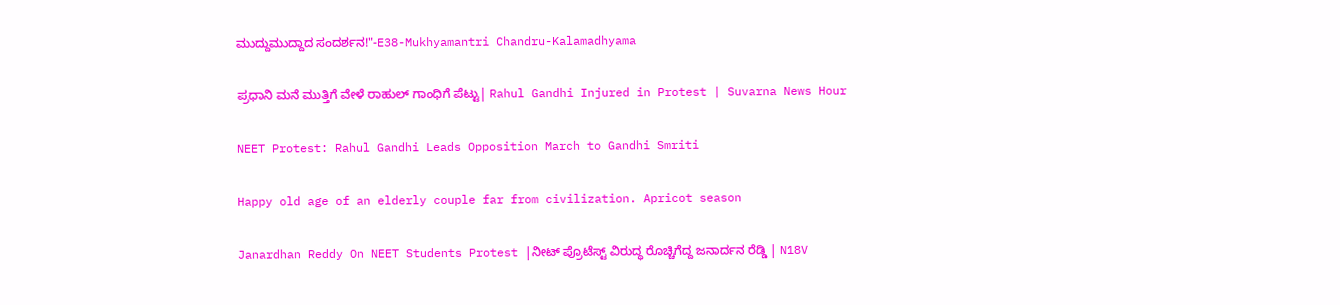ಮುದ್ದುಮುದ್ದಾದ ಸಂದರ್ಶನ!"-E38-Mukhyamantri Chandru-Kalamadhyama

ಪ್ರಧಾನಿ ಮನೆ ಮುತ್ತಿಗೆ ವೇಳೆ ರಾಹುಲ್ ಗಾಂಧಿಗೆ ಪೆಟ್ಟು| Rahul Gandhi Injured in Protest | Suvarna News Hour

NEET Protest: Rahul Gandhi Leads Opposition March to Gandhi Smriti

Happy old age of an elderly couple far from civilization. Apricot season

Janardhan Reddy On NEET Students Protest |ನೀಟ್ ಪ್ರೊಟೆಸ್ಟ್ ವಿರುದ್ಧ ರೊಚ್ಚಿಗೆದ್ದ ಜನಾರ್ದನ ರೆಡ್ಡಿ | N18V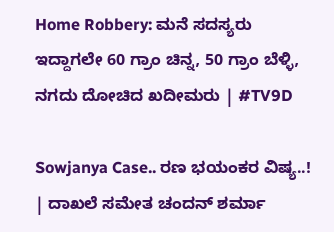Home Robbery: ಮನೆ ಸದಸ್ಯರು ಇದ್ದಾಗಲೇ 60 ಗ್ರಾಂ ಚಿನ್ನ, 50 ಗ್ರಾಂ ಬೆಳ್ಳಿ, ನಗದು ದೋಚಿದ ಖದೀಮರು | #TV9D

Sowjanya Case.. ರಣ ಭಯಂಕರ ವಿಷ್ಯ..! | ದಾಖಲೆ ಸಮೇತ ಚಂದನ್ ಶರ್ಮಾ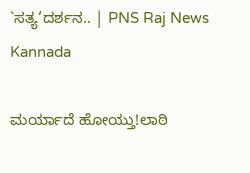`ಸತ್ಯ‘ದರ್ಶನ.. | PNS Raj News Kannada

ಮರ್ಯಾದೆ ಹೋಯ್ತು!ಲಾಠಿ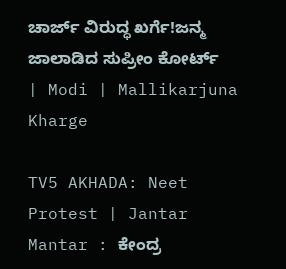ಚಾರ್ಜ್ ವಿರುದ್ಧ ಖರ್ಗೆ!ಜನ್ಮ ಜಾಲಾಡಿದ ಸುಪ್ರೀಂ ಕೋರ್ಟ್ | Modi | Mallikarjuna Kharge

TV5 AKHADA: Neet Protest | Jantar Mantar : ಕೇಂದ್ರ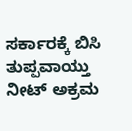ಸರ್ಕಾರಕ್ಕೆ ಬಿಸಿ ತುಪ್ಪವಾಯ್ತು ನೀಟ್ ಅಕ್ರಮ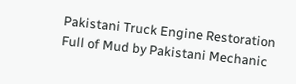Pakistani Truck Engine Restoration Full of Mud by Pakistani Mechanic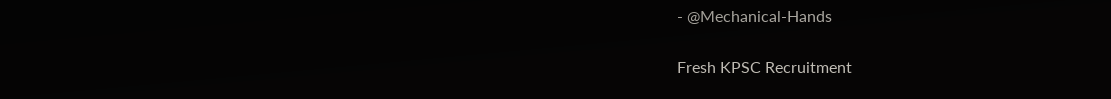- @Mechanical-Hands

Fresh KPSC Recruitment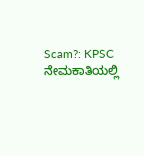Scam?: KPSC ನೇಮಕಾತಿಯಲ್ಲಿ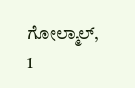ಗೋಲ್ಮಾಲ್, 1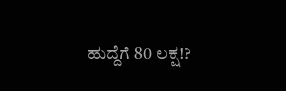ಹುದ್ದೆಗೆ 80 ಲಕ್ಷ!?